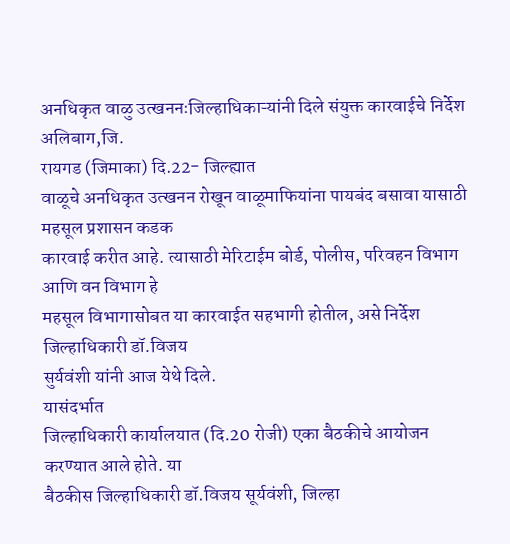अनधिकृत वाळु उत्खननःजिल्हाधिकाऱ्यांनी दिले संयुक्त कारवाईचे निर्देश
अलिबाग,जि.
रायगड (जिमाका) दि.22- जिल्ह्यात
वाळूचे अनधिकृत उत्खनन रोखून वाळूमाफियांना पायबंद बसावा यासाठी महसूल प्रशासन कडक
कारवाई करीत आहे. त्यासाठी मेरिटाईम बोर्ड, पोलीस, परिवहन विभाग आणि वन विभाग हे
महसूल विभागासोबत या कारवाईत सहभागी होतील, असे निर्देश जिल्हाधिकारी डॉ.विजय
सुर्यवंशी यांनी आज येथे दिले.
यासंदर्भात
जिल्हाधिकारी कार्यालयात (दि.20 रोजी) एका बैठकीचे आयोजन करण्यात आले होते. या
बैठकीस जिल्हाधिकारी डॉ.विजय सूर्यवंशी, जिल्हा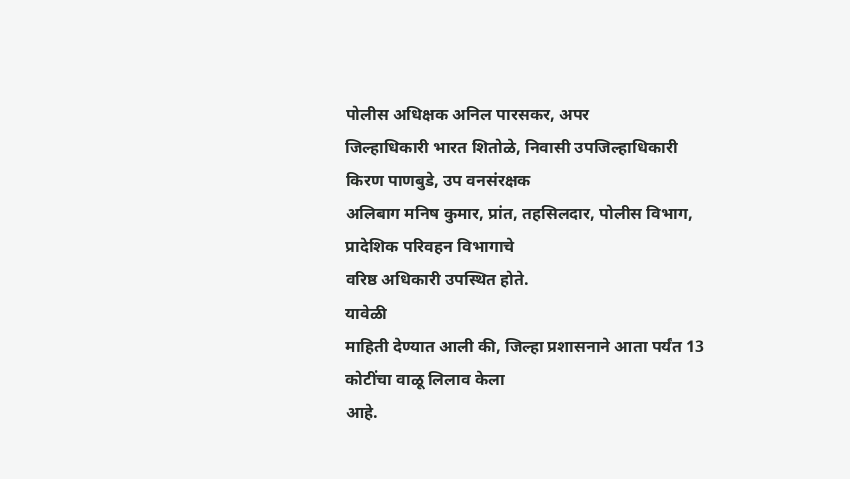पोलीस अधिक्षक अनिल पारसकर, अपर
जिल्हाधिकारी भारत शितोळे, निवासी उपजिल्हाधिकारी किरण पाणबुडे, उप वनसंरक्षक
अलिबाग मनिष कुमार, प्रांत, तहसिलदार, पोलीस विभाग, प्रादेशिक परिवहन विभागाचे
वरिष्ठ अधिकारी उपस्थित होते.
यावेळी
माहिती देण्यात आली की, जिल्हा प्रशासनाने आता पर्यंत 13 कोटींचा वाळू लिलाव केला
आहे.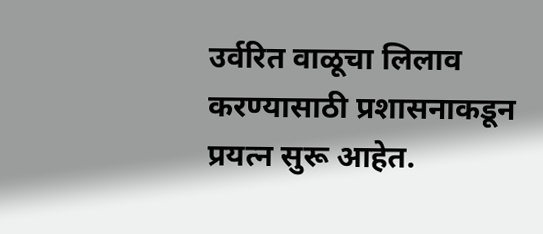उर्वरित वाळूचा लिलाव करण्यासाठी प्रशासनाकडून प्रयत्न सुरू आहेत.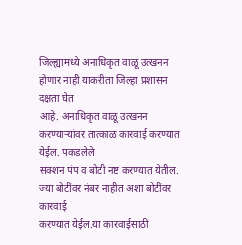जिल्ह्यामध्ये अनाधिकृत वाळू उत्खनन होणार नाही याकरीता जिल्हा प्रशासन दक्षता घेत
आहे. अनाधिकृत वाळू उत्खनन करण्याऱ्यांवर तात्काळ कारवाई करण्यात येईल. पकडलेले
सक्शन पंप व बोटी नष्ट करण्यात येतील. ज्या बोटींवर नंबर नाहीत अशा बोटींवर कारवाई
करण्यात येईल.या कारवाईसाठी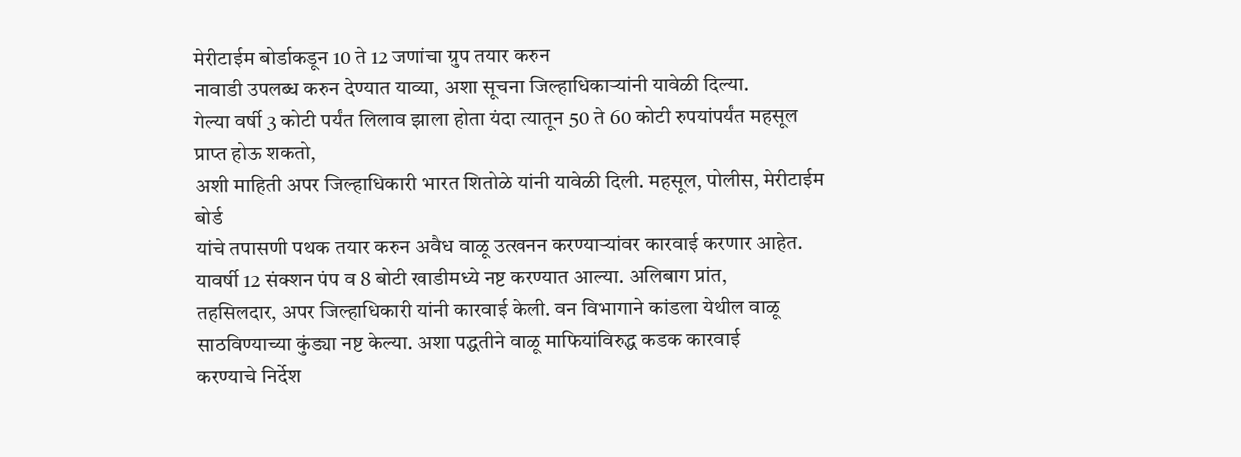मेरीटाईम बोर्डाकडून 10 ते 12 जणांचा ग्रुप तयार करुन
नावाडी उपलब्ध करुन देण्यात याव्या, अशा सूचना जिल्हाधिकाऱ्यांनी यावेळी दिल्या.
गेल्या वर्षी 3 कोटी पर्यंत लिलाव झाला होता यंदा त्यातून 50 ते 60 कोटी रुपयांपर्यंत महसूल प्राप्त होऊ शकतो,
अशी माहिती अपर जिल्हाधिकारी भारत शितोळे यांनी यावेळी दिली. महसूल, पोलीस, मेरीटाईम बोर्ड
यांचे तपासणी पथक तयार करुन अवैध वाळू उत्खनन करण्याऱ्यांवर कारवाई करणार आहेत.
यावर्षी 12 संक्शन पंप व 8 बोटी खाडीमध्ये नष्ट करण्यात आल्या. अलिबाग प्रांत,
तहसिलदार, अपर जिल्हाधिकारी यांनी कारवाई केली. वन विभागाने कांडला येथील वाळू
साठविण्याच्या कुंड्या नष्ट केल्या. अशा पद्धतीने वाळू माफियांविरुद्ध कडक कारवाई
करण्याचे निर्देश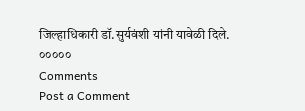जिल्हाधिकारी डॉ.सुर्यवंशी यांनी यावेळी दिले.
०००००
Comments
Post a Comment